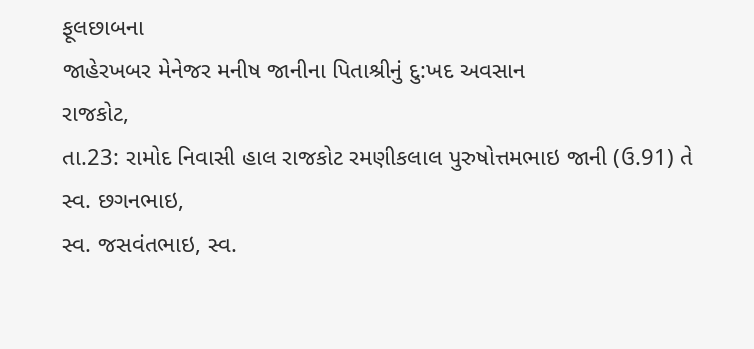ફૂલછાબના
જાહેરખબર મેનેજર મનીષ જાનીના પિતાશ્રીનું દુ:ખદ અવસાન
રાજકોટ,
તા.23: રામોદ નિવાસી હાલ રાજકોટ રમણીકલાલ પુરુષોત્તમભાઇ જાની (ઉ.91) તે સ્વ. છગનભાઇ,
સ્વ. જસવંતભાઇ, સ્વ.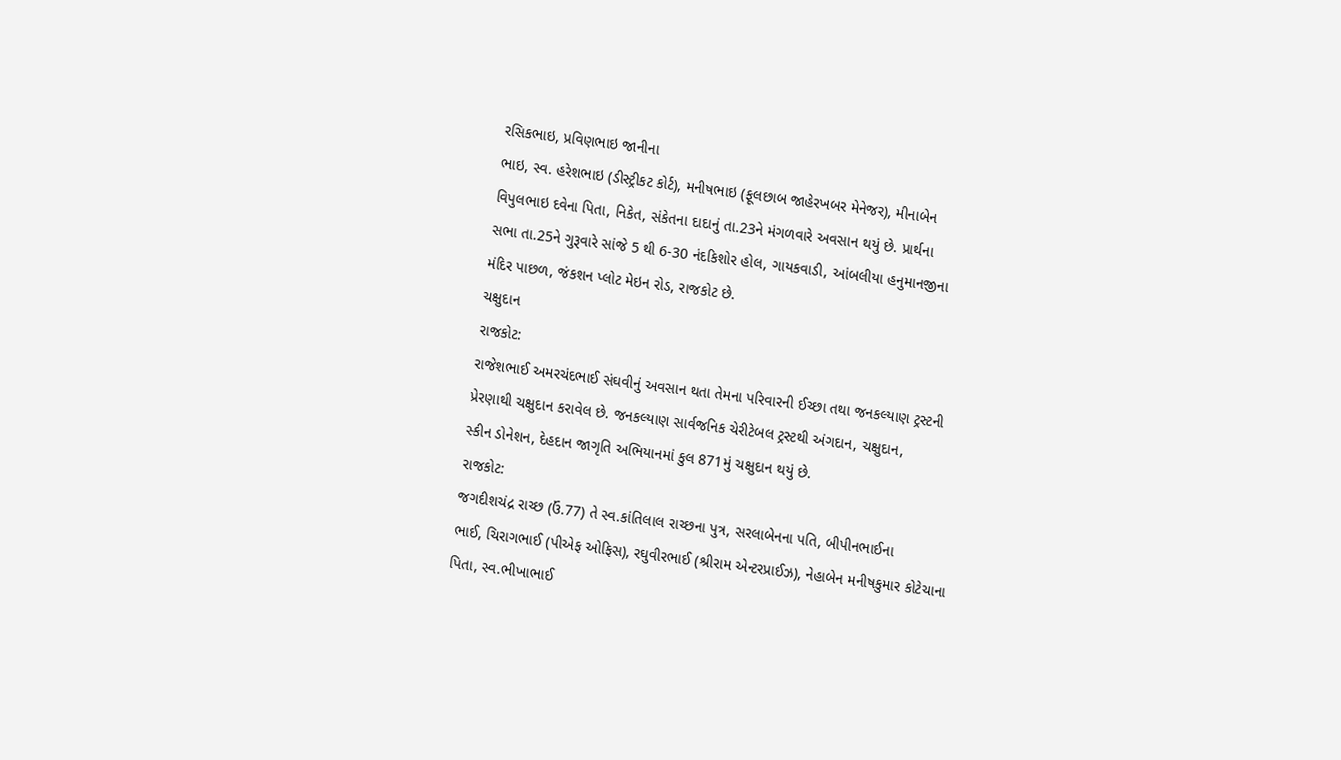રસિકભાઇ, પ્રવિણભાઇ જાનીના
ભાઇ, સ્વ. હરેશભાઇ (ડીસ્ટ્રીકટ કોર્ટ), મનીષભાઇ (ફૂલછાબ જાહેરખબર મેનેજર), મીનાબેન
વિપુલભાઇ દવેના પિતા, નિકેત, સંકેતના દાદાનું તા.23ને મંગળવારે અવસાન થયું છે. પ્રાર્થના
સભા તા.25ને ગુરૂવારે સાંજે 5 થી 6-30 નંદકિશોર હોલ, ગાયકવાડી, આંબલીયા હનુમાનજીના
મંદિર પાછળ, જંકશન પ્લોટ મેઇન રોડ, રાજકોટ છે.
ચક્ષુદાન
રાજકોટ:
રાજેશભાઈ અમરચંદભાઈ સંઘવીનું અવસાન થતા તેમના પરિવારની ઈચ્છા તથા જનકલ્યાણ ટ્રસ્ટની
પ્રેરણાથી ચક્ષુદાન કરાવેલ છે. જનકલ્યાણ સાર્વજનિક ચેરીટેબલ ટ્રસ્ટથી અંગદાન, ચક્ષુદાન,
સ્કીન ડોનેશન, દેહદાન જાગૃતિ અભિયાનમાં કુલ 871મું ચક્ષુદાન થયું છે.
રાજકોટ:
જગદીશચંદ્ર રાચ્છ (ઉં.77) તે સ્વ.કાંતિલાલ રાચ્છના પુત્ર, સરલાબેનના પતિ, બીપીનભાઈના
ભાઈ, ચિરાગભાઈ (પીએફ ઓફિસ), રઘુવીરભાઈ (શ્રીરામ એન્ટરપ્રાઈઝ), નેહાબેન મનીષકુમાર કોટેચાના
પિતા, સ્વ.ભીખાભાઈ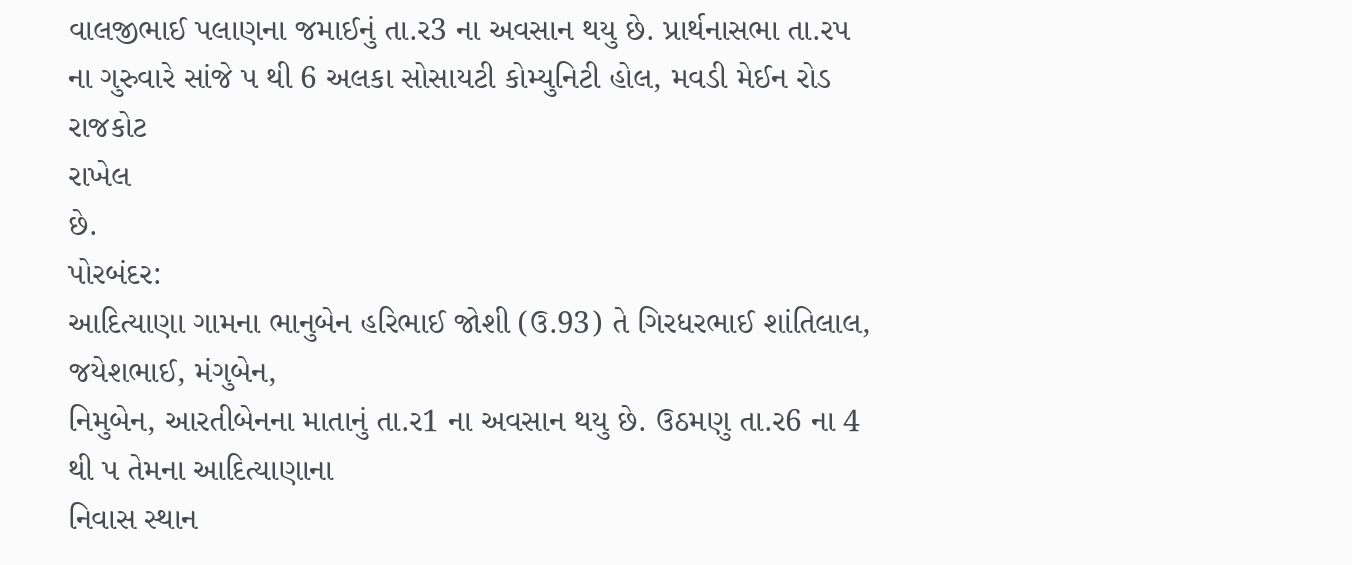વાલજીભાઈ પલાણના જમાઈનું તા.ર3 ના અવસાન થયુ છે. પ્રાર્થનાસભા તા.રપ
ના ગુરુવારે સાંજે પ થી 6 અલકા સોસાયટી કોમ્યુનિટી હોલ, મવડી મેઈન રોડ રાજકોટ
રાખેલ
છે.
પોરબંદર:
આદિત્યાણા ગામના ભાનુબેન હરિભાઈ જોશી (ઉ.93) તે ગિરધરભાઈ શાંતિલાલ, જયેશભાઈ, મંગુબેન,
નિમુબેન, આરતીબેનના માતાનું તા.ર1 ના અવસાન થયુ છે. ઉઠમણુ તા.ર6 ના 4 થી પ તેમના આદિત્યાણાના
નિવાસ સ્થાન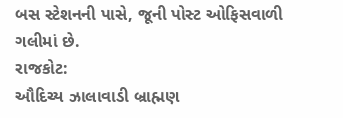બસ સ્ટેશનની પાસે, જૂની પોસ્ટ ઓફિસવાળી ગલીમાં છે.
રાજકોટ:
ઔદિચ્ય ઝાલાવાડી બ્રાહ્મણ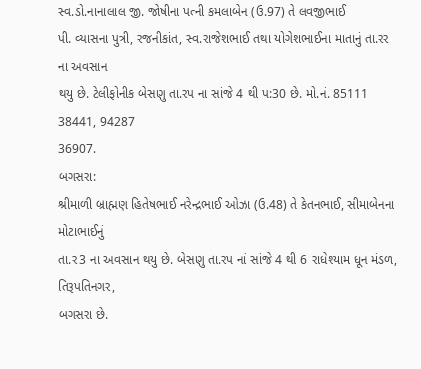સ્વ.ડો.નાનાલાલ જી. જોષીના પત્ની કમલાબેન (ઉ.97) તે લવજીભાઈ
પી. વ્યાસના પુત્રી, રજનીકાંત, સ્વ.રાજેશભાઈ તથા યોગેશભાઈના માતાનું તા.રર ના અવસાન
થયુ છે. ટેલીફોનીક બેસણુ તા.રપ ના સાંજે 4 થી પ:30 છે. મો.નં. 85111 38441, 94287
36907.
બગસરા:
શ્રીમાળી બ્રાહ્મણ હિતેષભાઈ નરેન્દ્રભાઈ ઓઝા (ઉ.48) તે કેતનભાઈ, સીમાબેનના મોટાભાઈનું
તા.ર3 ના અવસાન થયુ છે. બેસણુ તા.રપ નાં સાંજે 4 થી 6 રાધેશ્યામ ધૂન મંડળ, તિરૂપતિનગર,
બગસરા છે.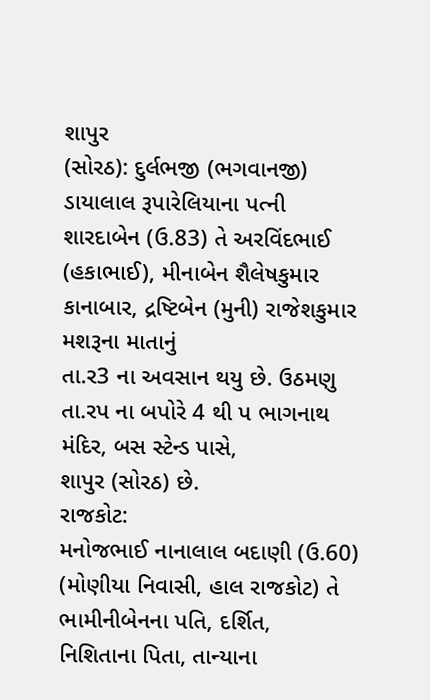શાપુર
(સોરઠ): દુર્લભજી (ભગવાનજી) ડાયાલાલ રૂપારેલિયાના પત્ની શારદાબેન (ઉ.83) તે અરવિંદભાઈ
(હકાભાઈ), મીનાબેન શૈલેષકુમાર કાનાબાર, દ્રષ્ટિબેન (મુની) રાજેશકુમાર મશરૂના માતાનું
તા.ર3 ના અવસાન થયુ છે. ઉઠમણુ તા.રપ ના બપોરે 4 થી પ ભાગનાથ મંદિર, બસ સ્ટેન્ડ પાસે,
શાપુર (સોરઠ) છે.
રાજકોટ:
મનોજભાઈ નાનાલાલ બદાણી (ઉ.60) (મોણીયા નિવાસી, હાલ રાજકોટ) તે ભામીનીબેનના પતિ, દર્શિત,
નિશિતાના પિતા, તાન્યાના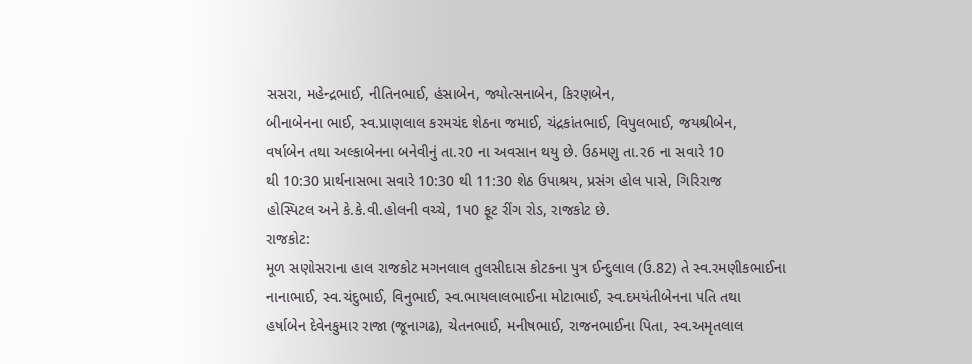સસરા, મહેન્દ્રભાઈ, નીતિનભાઈ, હંસાબેન, જ્યોત્સનાબેન, કિરણબેન,
બીનાબેનના ભાઈ, સ્વ.પ્રાણલાલ કરમચંદ શેઠના જમાઈ, ચંદ્રકાંતભાઈ, વિપુલભાઈ, જયશ્રીબેન,
વર્ષાબેન તથા અલ્કાબેનના બનેવીનું તા.ર0 ના અવસાન થયુ છે. ઉઠમણુ તા.ર6 ના સવારે 10
થી 10:30 પ્રાર્થનાસભા સવારે 10:30 થી 11:30 શેઠ ઉપાશ્રય, પ્રસંગ હોલ પાસે, ગિરિરાજ
હોસ્પિટલ અને કે.કે.વી.હોલની વચ્ચે, 1પ0 ફૂટ રીંગ રોડ, રાજકોટ છે.
રાજકોટ:
મૂળ સણોસરાના હાલ રાજકોટ મગનલાલ તુલસીદાસ કોટકના પુત્ર ઈન્દુલાલ (ઉ.82) તે સ્વ.રમણીકભાઈના
નાનાભાઈ, સ્વ.ચંદુભાઈ, વિનુભાઈ, સ્વ.ભાયલાલભાઈના મોટાભાઈ, સ્વ.દમયંતીબેનના પતિ તથા
હર્ષાબેન દેવેનકુમાર રાજા (જૂનાગઢ), ચેતનભાઈ, મનીષભાઈ, રાજનભાઈના પિતા, સ્વ.અમૃતલાલ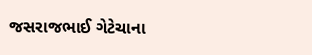જસરાજભાઈ ગેટેચાના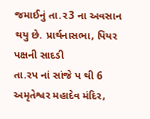જમાઈનું તા.ર3 ના અવસાન થયુ છે. પ્રાર્થનાસભા, પિયર પક્ષની સાદડી
તા.રપ નાં સાંજે પ થી 6 અમૃતેશ્વર મહાદેવ મંદિર,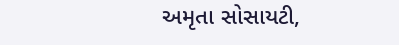અમૃતા સોસાયટી,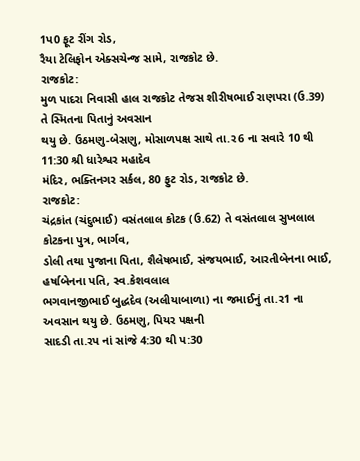1પ0 ફૂટ રીંગ રોડ,
રૈયા ટેલિફોન એક્સચેન્જ સામે, રાજકોટ છે.
રાજકોટ:
મુળ પાદરા નિવાસી હાલ રાજકોટ તેજસ શીરીષભાઈ રાણપરા (ઉ.39) તે સ્મિતના પિતાનું અવસાન
થયુ છે. ઉઠમણુ-બેસણુ, મોસાળપક્ષ સાથે તા.ર6 ના સવારે 10 થી 11:30 શ્રી ધારેશ્વર મહાદેવ
મંદિર, ભક્તિનગર સર્કલ, 80 ફુટ રોડ, રાજકોટ છે.
રાજકોટ:
ચંદ્રકાંત (ચંદુભાઈ) વસંતલાલ કોટક (ઉ.62) તે વસંતલાલ સુખલાલ કોટકના પુત્ર, ભાર્ગવ,
ડોલી તથા પુજાના પિતા, શૈલેષભાઈ, સંજયભાઈ, આરતીબેનના ભાઈ, હર્ષાબેનના પતિ, સ્વ.કેશવલાલ
ભગવાનજીભાઈ બુદ્ધદેવ (અલીયાબાળા) ના જમાઈનું તા.ર1 ના અવસાન થયુ છે. ઉઠમણુ, પિયર પક્ષની
સાદડી તા.રપ નાં સાંજે 4:30 થી પ:30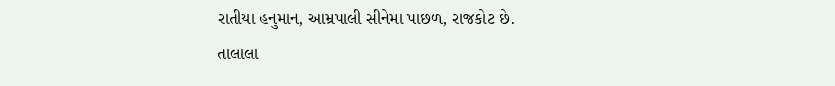રાતીયા હનુમાન, આમ્રપાલી સીનેમા પાછળ, રાજકોટ છે.
તાલાલા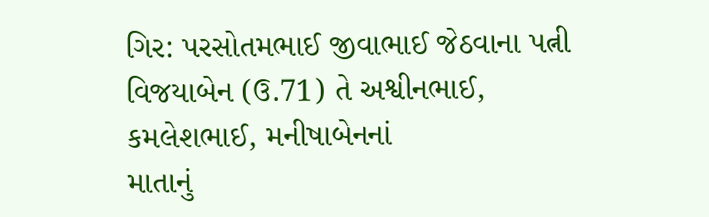ગિર: પરસોતમભાઈ જીવાભાઈ જેઠવાના પત્ની વિજયાબેન (ઉ.71) તે અશ્વીનભાઈ, કમલેશભાઈ, મનીષાબેનનાં
માતાનું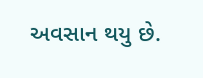અવસાન થયુ છે.